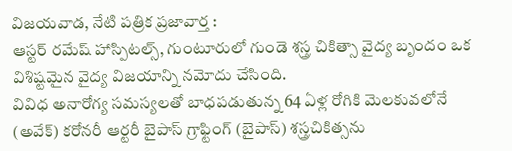విజయవాడ, నేటి పత్రిక ప్రజావార్త :
ఆస్టర్ రమేష్ హాస్పిటల్స్, గుంటూరులో గుండె శస్త్ర చికిత్సా వైద్య బృందం ఒక విశిష్టమైన వైద్య విజయాన్ని నమోదు చేసింది.
వివిధ అనారోగ్య సమస్యలతో బాధపడుతున్న 64 ఏళ్ల రోగికి మెలకువలోనే (అవేక్) కరోనరీ ఆర్టరీ బైపాస్ గ్రాఫ్టింగ్ (బైపాస్) శస్త్రచికిత్సను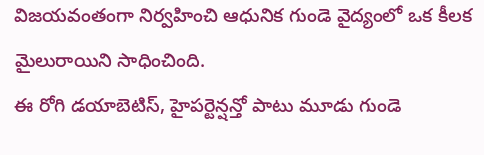విజయవంతంగా నిర్వహించి ఆధునిక గుండె వైద్యంలో ఒక కీలక మైలురాయిని సాధించింది.
ఈ రోగి డయాబెటిస్, హైపర్టెన్షన్తో పాటు మూడు గుండె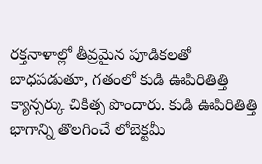రక్తనాళాల్లో తీవ్రమైన పూడికలతో బాధపడుతూ, గతంలో కుడి ఊపిరితిత్తి క్యాన్సర్కు చికిత్స పొందారు. కుడి ఊపిరితిత్తి భాగాన్ని తొలగించే లోబెక్టమీ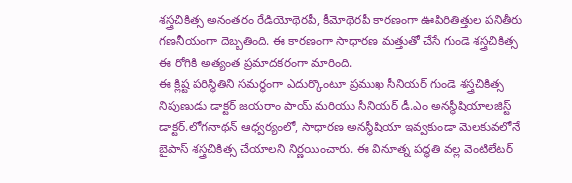శస్త్రచికిత్స అనంతరం రేడియోథెరపీ, కీమోథెరపీ కారణంగా ఊపిరితిత్తుల పనితీరు గణనీయంగా దెబ్బతింది. ఈ కారణంగా సాధారణ మత్తుతో చేసే గుండె శస్త్రచికిత్స ఈ రోగికి అత్యంత ప్రమాదకరంగా మారింది.
ఈ క్లిష్ట పరిస్థితిని సమర్థంగా ఎదుర్కొంటూ ప్రముఖ సీనియర్ గుండె శస్త్రచికిత్స నిపుణుడు డాక్టర్ జయరాం పాయ్ మరియు సీనియర్ డీ.ఎం అనస్థీషియాలజిస్ట్ డాక్టర్.లోగనాథన్ ఆధ్వర్యంలో, సాధారణ అనస్థీషియా ఇవ్వకుండా మెలకువలోనే బైపాస్ శస్త్రచికిత్స చేయాలని నిర్ణయించారు. ఈ వినూత్న పద్ధతి వల్ల వెంటిలేటర్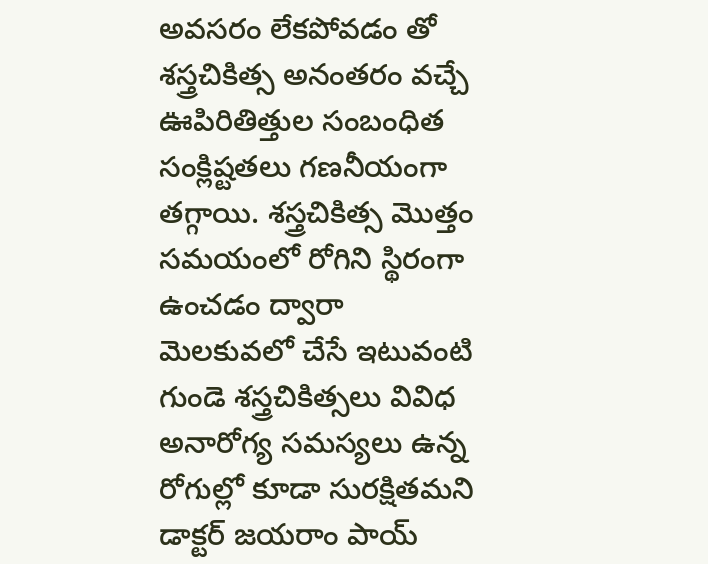అవసరం లేకపోవడం తో శస్త్రచికిత్స అనంతరం వచ్చే ఊపిరితిత్తుల సంబంధిత సంక్లిష్టతలు గణనీయంగా తగ్గాయి. శస్త్రచికిత్స మొత్తం సమయంలో రోగిని స్థిరంగా ఉంచడం ద్వారా మెలకువలో చేసే ఇటువంటి గుండె శస్త్రచికిత్సలు వివిధ అనారోగ్య సమస్యలు ఉన్న రోగుల్లో కూడా సురక్షితమని డాక్టర్ జయరాం పాయ్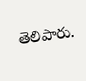తెలిపారు.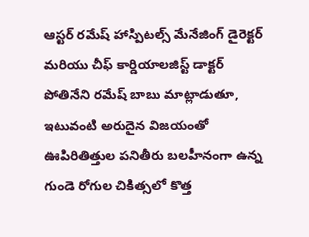ఆస్టర్ రమేష్ హాస్పిటల్స్ మేనేజింగ్ డైరెక్టర్ మరియు చీఫ్ కార్డియాలజిస్ట్ డాక్టర్ పోతినేని రమేష్ బాబు మాట్లాడుతూ, ఇటువంటి అరుదైన విజయంతో ఊపిరితిత్తుల పనితీరు బలహీనంగా ఉన్న గుండె రోగుల చికిత్సలో కొత్త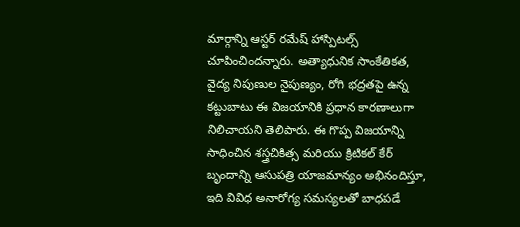మార్గాన్ని ఆస్టర్ రమేష్ హాస్పిటల్స్ చూపించిందన్నారు. అత్యాధునిక సాంకేతికత, వైద్య నిపుణుల నైపుణ్యం, రోగి భద్రతపై ఉన్న కట్టుబాటు ఈ విజయానికి ప్రధాన కారణాలుగా నిలిచాయని తెలిపారు. ఈ గొప్ప విజయాన్ని సాధించిన శస్త్రచికిత్స మరియు క్రిటికల్ కేర్ బృందాన్ని ఆసుపత్రి యాజమాన్యం అభినందిస్తూ, ఇది వివిధ అనారోగ్య సమస్యలతో బాధపడే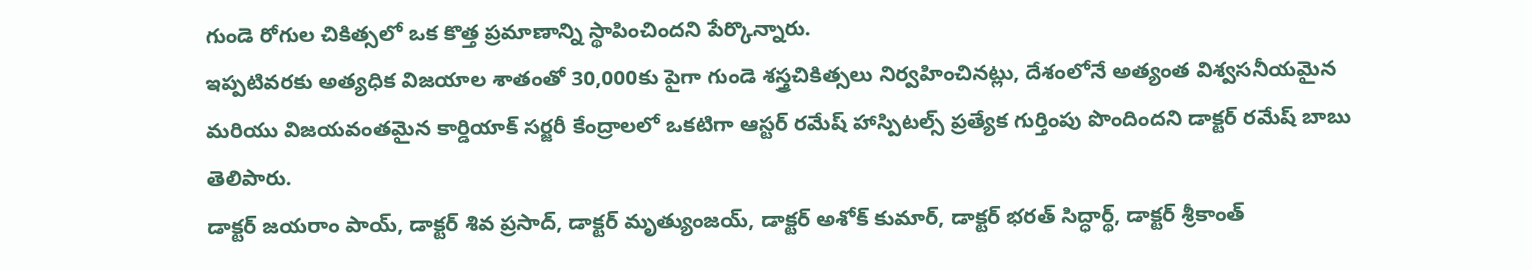గుండె రోగుల చికిత్సలో ఒక కొత్త ప్రమాణాన్ని స్థాపించిందని పేర్కొన్నారు.
ఇప్పటివరకు అత్యధిక విజయాల శాతంతో 30,000కు పైగా గుండె శస్త్రచికిత్సలు నిర్వహించినట్లు, దేశంలోనే అత్యంత విశ్వసనీయమైన మరియు విజయవంతమైన కార్డియాక్ సర్జరీ కేంద్రాలలో ఒకటిగా ఆస్టర్ రమేష్ హాస్పిటల్స్ ప్రత్యేక గుర్తింపు పొందిందని డాక్టర్ రమేష్ బాబు తెలిపారు.
డాక్టర్ జయరాం పాయ్, డాక్టర్ శివ ప్రసాద్, డాక్టర్ మృత్యుంజయ్, డాక్టర్ అశోక్ కుమార్, డాక్టర్ భరత్ సిద్ధార్థ్, డాక్టర్ శ్రీకాంత్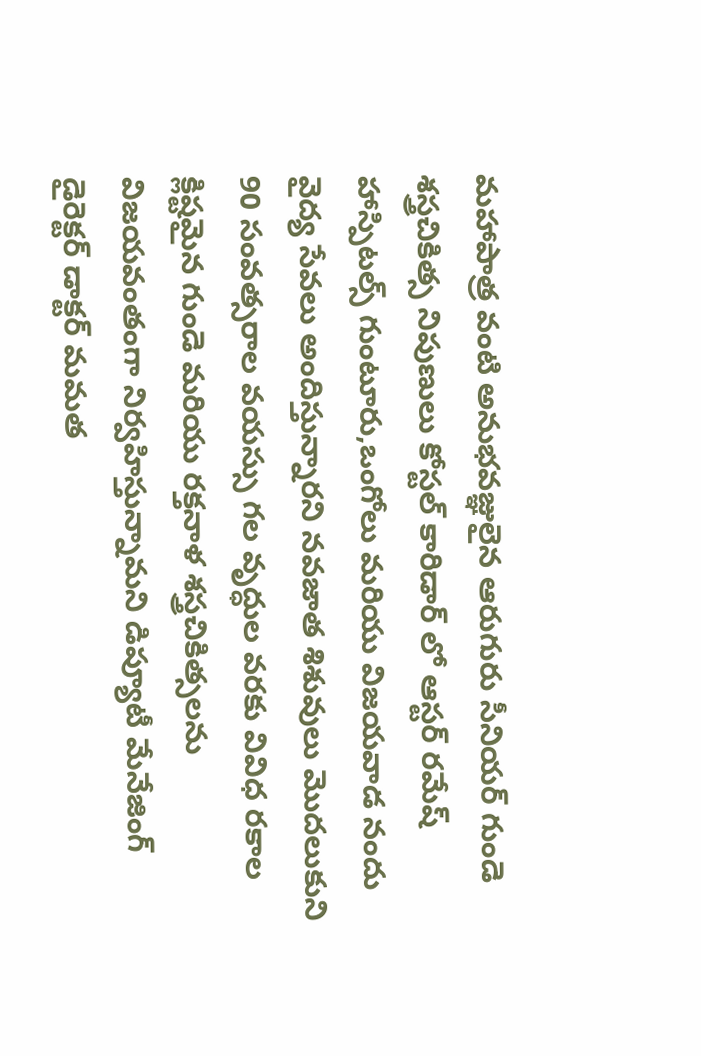మహాపాత్ర వంటి అనుభవజ్ఞులైన ఆరుగురు సీనియర్ గుండె శస్త్రచికిత్స నిపుణులు కోస్టల్ కారిడార్ లో ఆస్టర్ రమేష్ హాస్పిటల్స్ గుంటూరు,ఒంగోలు మరియు విజయవాడ నందు వైద్య సేవలు అందిస్తున్నారని నవజాత శిశువులు మొదలుకుని 90 సంవత్సరాల వయస్సు గల వృద్ధుల వరకు వివిధ రకాల క్లిష్టమైన గుండె మరియు రక్తనాళ శస్త్రచికిత్సలను విజయవంతంగా నిర్వహిస్తున్నామని డిప్యూటీ మేనేజింగ్ డైరెక్టర్ డాక్టర్ మమత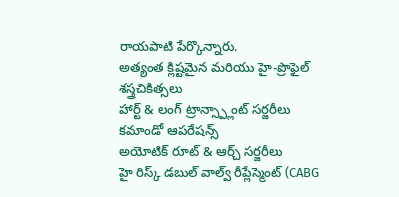రాయపాటి పేర్కొన్నారు.
అత్యంత క్లిష్టమైన మరియు హై-ప్రొఫైల్ శస్త్రచికిత్సలు
హార్ట్ & లంగ్ ట్రాన్స్ప్లాంట్ సర్జరీలు
కమాండో ఆపరేషన్స్
అయోటిక్ రూట్ & ఆర్చ్ సర్జరీలు
హై రిస్క్ డబుల్ వాల్వ్ రీప్లేస్మెంట్ (CABG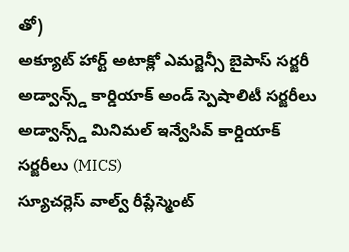తో)
అక్యూట్ హార్ట్ అటాక్లో ఎమర్జెన్సీ బైపాస్ సర్జరీ
అడ్వాన్స్డ్ కార్డియాక్ అండ్ స్పెషాలిటీ సర్జరీలు
అడ్వాన్స్డ్ మినిమల్ ఇన్వేసివ్ కార్డియాక్ సర్జరీలు (MICS)
స్యూచర్లెస్ వాల్వ్ రీప్లేస్మెంట్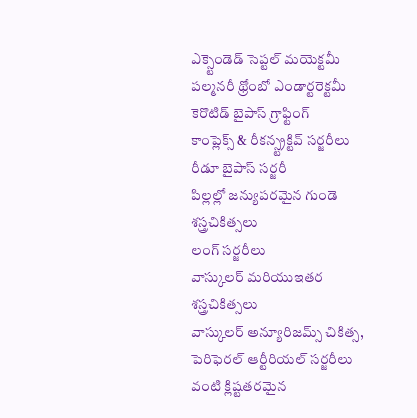ఎక్స్టెండెడ్ సెప్టల్ మయెక్టమీ
పల్మనరీ థ్రోంబో ఎండార్టరెక్టమీ
కెరొటిడ్ బైపాస్ గ్రాఫ్టింగ్
కాంప్లెక్స్ & రీకన్స్ట్రక్టివ్ సర్జరీలు
రీడూ బైపాస్ సర్జరీ
పిల్లల్లో జన్యుపరమైన గుండె శస్త్రచికిత్సలు
లంగ్ సర్జరీలు
వాస్కులర్ మరియుఇతర శస్త్రచికిత్సలు
వాస్కులర్ అన్యూరిజమ్స్ చికిత్స,
పెరిఫెరల్ ఆర్టీరియల్ సర్జరీలు వంటి క్లిష్టతరమైన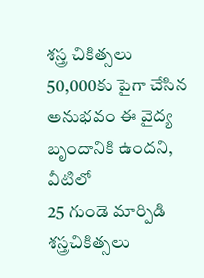శస్త్ర చికిత్సలు 50,000కు పైగా చేసిన అనుభవం ఈ వైద్య బృందానికి ఉందని, వీటిలో
25 గుండె మార్పిడి శస్త్రచికిత్సలు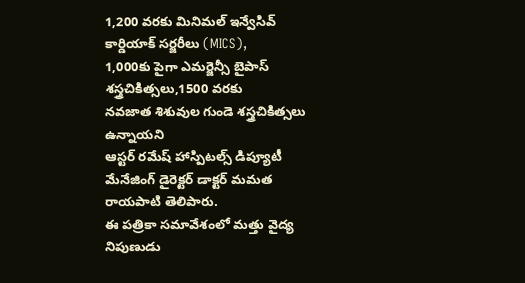1,200 వరకు మినిమల్ ఇన్వేసివ్ కార్డియాక్ సర్జరీలు (MICS),
1,000కు పైగా ఎమర్జెన్సీ బైపాస్ శస్త్రచికిత్సలు,1500 వరకు
నవజాత శిశువుల గుండె శస్త్రచికిత్సలు ఉన్నాయని
ఆస్టర్ రమేష్ హాస్పిటల్స్ డిప్యూటీ మేనేజింగ్ డైరెక్టర్ డాక్టర్ మమత రాయపాటి తెలిపారు.
ఈ పత్రికా సమావేశంలో మత్తు వైద్య నిపుణుడు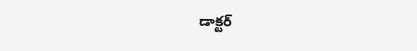డాక్టర్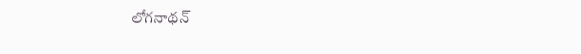లోగనాథన్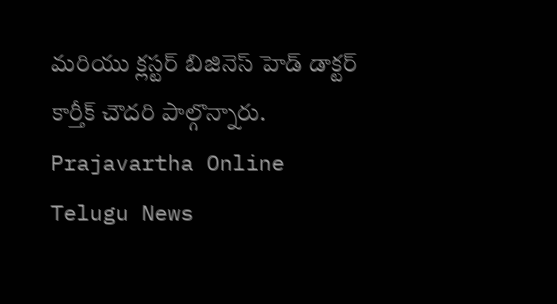మరియు క్లస్టర్ బిజినెస్ హెడ్ డాక్టర్ కార్తీక్ చౌదరి పాల్గొన్నారు.
Prajavartha Online Telugu News